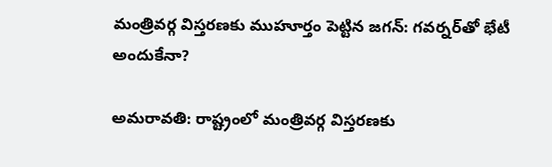మంత్రివర్గ విస్తరణకు ముహూర్తం పెట్టిన జగన్: గవర్నర్‌తో భేటీ అందుకేనా?

అమరావతి: రాష్ట్రంలో మంత్రివర్గ విస్తరణకు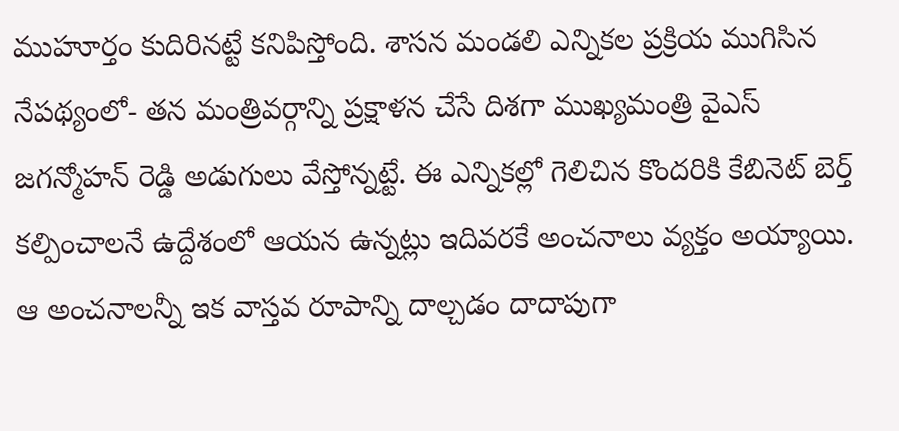ముహూర్తం కుదిరినట్టే కనిపిస్తోంది. శాసన మండలి ఎన్నికల ప్రక్రియ ముగిసిన నేపథ్యంలో- తన మంత్రివర్గాన్ని ప్రక్షాళన చేసే దిశగా ముఖ్యమంత్రి వైఎస్ జగన్మోహన్ రెడ్డి అడుగులు వేస్తోన్నట్టే. ఈ ఎన్నికల్లో గెలిచిన కొందరికి కేబినెట్ బెర్త్ కల్పించాలనే ఉద్దేశంలో ఆయన ఉన్నట్లు ఇదివరకే అంచనాలు వ్యక్తం అయ్యాయి. ఆ అంచనాలన్నీ ఇక వాస్తవ రూపాన్ని దాల్చడం దాదాపుగా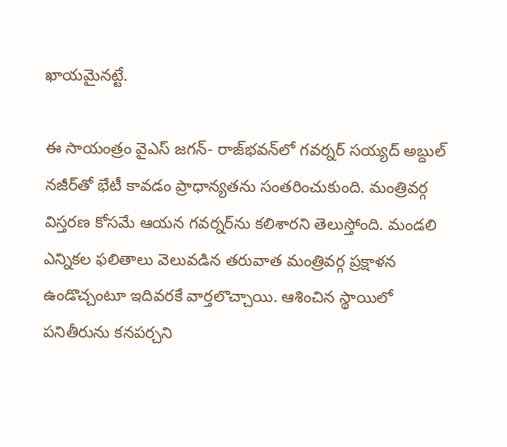ఖాయమైనట్టే.

ఈ సాయంత్రం వైఎస్ జగన్- రాజ్‌భవన్‌లో గవర్నర్ సయ్యద్ అబ్దుల్ నజీర్‌తో భేటీ కావడం ప్రాధాన్యతను సంతరించుకుంది. మంత్రివర్గ విస్తరణ కోసమే ఆయన గవర్నర్‌ను కలిశారని తెలుస్తోంది. మండలి ఎన్నికల ఫలితాలు వెలువడిన తరువాత మంత్రివర్గ ప్రక్షాళన ఉండొచ్చంటూ ఇదివరకే వార్తలొచ్చాయి. ఆశించిన స్థాయిలో పనితీరును కనపర్చని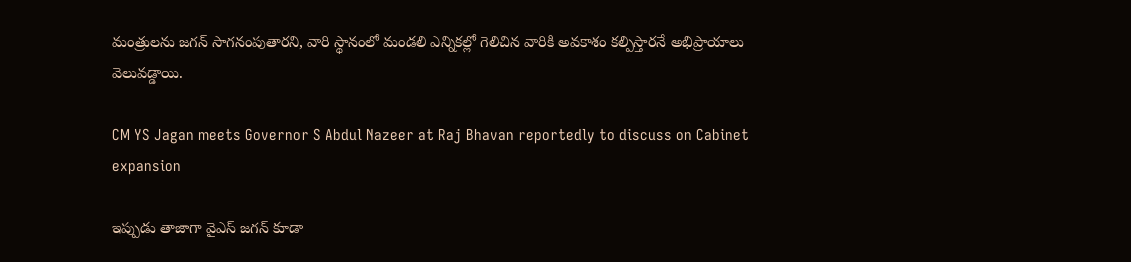మంత్రులను జగన్ సాగనంపుతారని, వారి స్థానంలో మండలి ఎన్నికల్లో గెలిచిన వారికి అవకాశం కల్పిస్తారనే అభిప్రాయాలు వెలువడ్డాయి.

CM YS Jagan meets Governor S Abdul Nazeer at Raj Bhavan reportedly to discuss on Cabinet expansion

ఇప్పుడు తాజాగా వైఎస్ జగన్ కూడా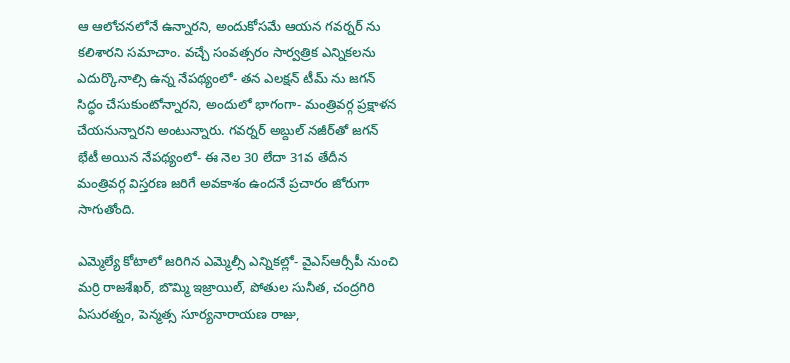ఆ ఆలోచనలోనే ఉన్నారని, అందుకోసమే ఆయన గవర్నర్ ను కలిశారని సమాచాం. వచ్చే సంవత్సరం సార్వత్రిక ఎన్నికలను ఎదుర్కొనాల్సి ఉన్న నేపథ్యంలో- తన ఎలక్షన్ టీమ్ ను జగన్ సిద్ధం చేసుకుంటోన్నారని, అందులో భాగంగా- మంత్రివర్గ ప్రక్షాళన చేయనున్నారని అంటున్నారు. గవర్నర్ అబ్దుల్ నజీర్‌తో జగన్ భేటీ అయిన నేపథ్యంలో- ఈ నెల 30 లేదా 31వ తేదీన మంత్రివర్గ విస్తరణ జరిగే అవకాశం ఉందనే ప్రచారం జోరుగా సాగుతోంది.

ఎమ్మెల్యే కోటాలో జరిగిన ఎమ్మెల్సీ ఎన్నికల్లో- వైఎస్ఆర్సీపీ నుంచి మర్రి రాజశేఖర్‌, బొమ్మి ఇజ్రాయిల్‌, పోతుల సునీత, చంద్రగిరి ఏసురత్నం, పెన్మత్స సూర్యనారాయణ రాజు,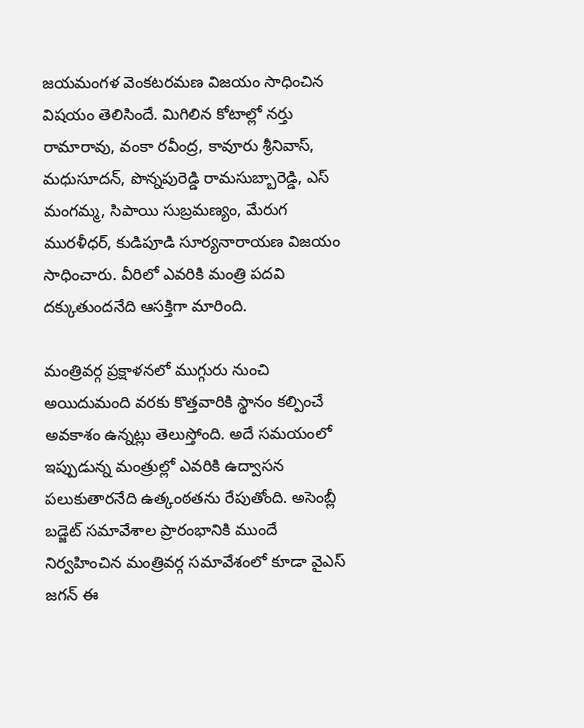జయమంగళ వెంకటరమణ విజయం సాధించిన విషయం తెలిసిందే. మిగిలిన కోటాల్లో నర్తు రామారావు, వంకా రవీంద్ర, కావూరు శ్రీనివాస్, మధుసూదన్, పొన్నపురెడ్డి రామసుబ్బారెడ్డి, ఎస్‌ మంగమ్మ, సిపాయి సుబ్రమణ్యం, మేరుగ మురళీధర్, కుడిపూడి సూర్యనారాయణ విజయం సాధించారు. వీరిలో ఎవరికి మంత్రి పదవి దక్కుతుందనేది ఆసక్తిగా మారింది.

మంత్రివర్గ ప్రక్షాళనలో ముగ్గురు నుంచి అయిదుమంది వరకు కొత్తవారికి స్థానం కల్పించే అవకాశం ఉన్నట్లు తెలుస్తోంది. అదే సమయంలో ఇప్పుడున్న మంత్రుల్లో ఎవరికి ఉద్వాసన పలుకుతారనేది ఉత్కంఠతను రేపుతోంది. అసెంబ్లీ బడ్జెట్ సమావేశాల ప్రారంభానికి ముందే నిర్వహించిన మంత్రివర్గ సమావేశంలో కూడా వైఎస్ జగన్ ఈ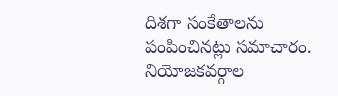దిశగా సంకేతాలను పంపించినట్లు సమాచారం. నియోజకవర్గాల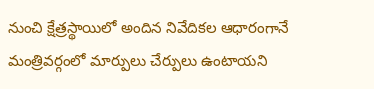నుంచి క్షేత్రస్థాయిలో అందిన నివేదికల ఆధారంగానే మంత్రివర్గంలో మార్పులు చేర్పులు ఉంటాయని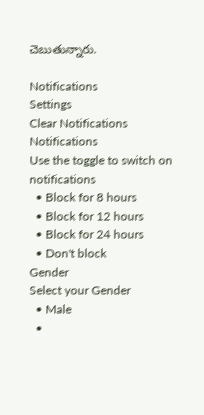చెబుతున్నారు.

Notifications
Settings
Clear Notifications
Notifications
Use the toggle to switch on notifications
  • Block for 8 hours
  • Block for 12 hours
  • Block for 24 hours
  • Don't block
Gender
Select your Gender
  • Male
  •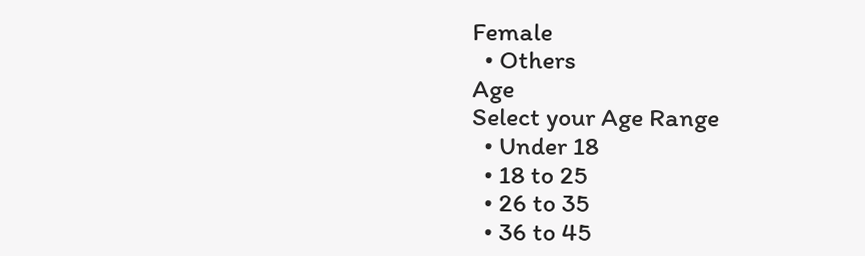Female
  • Others
Age
Select your Age Range
  • Under 18
  • 18 to 25
  • 26 to 35
  • 36 to 45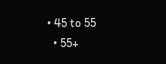• 45 to 55
  • 55+